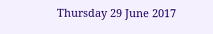Thursday 29 June 2017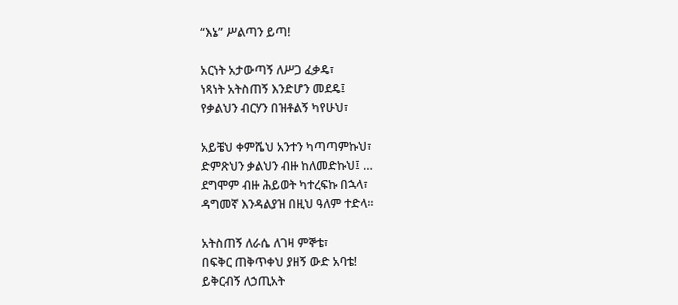“እኔ” ሥልጣን ይጣ!

አርነት አታውጣኝ ለሥጋ ፈቃዴ፣
ነጻነት አትስጠኝ እንድሆን መደዴ፤
የቃልህን ብርሃን በዝቶልኝ ካየሁህ፣

አይቼህ ቀምሼህ አንተን ካጣጣምኩህ፣
ድምጽህን ቃልህን ብዙ ከለመድኩህ፤ …
ደግሞም ብዙ ሕይወት ካተረፍኩ በኋላ፣
ዳግመኛ እንዳልያዝ በዚህ ዓለም ተድላ፡፡

አትስጠኝ ለራሴ ለገዛ ምኞቴ፣
በፍቅር ጠቅጥቀህ ያዘኝ ውድ አባቴ!
ይቅርብኝ ለኃጢአት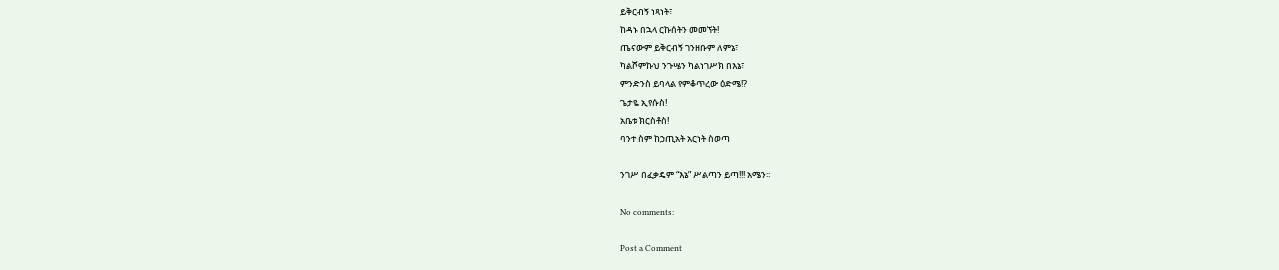ይቅርብኝ ነጻነት፣
ከዳኑ በኋላ ርኩሰትን መመኘት!
ጤናውም ይቅርብኝ ገንዘቡም ለምኔ፣
ካልሾምኩህ ንጉሤን ካልነገሥክ በእኔ፣
ምንድንስ ይባላል የምቆጥረው ዕድሜ!?
ጌታዬ ኢየሱስ!
አቤቱ ክርስቶስ!
ባንተ ስም ከኃጢአት አርነት ስወጣ

ንገሥ በፈቃዴም “እኔ” ሥልጣን ይጣ!!! አሜን፡፡

No comments:

Post a Comment